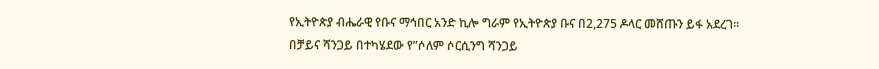የኢትዮጵያ ብሔራዊ የቡና ማኅበር አንድ ኪሎ ግራም የኢትዮጵያ ቡና በ2,275 ዶላር መሸጡን ይፋ አደረገ።
በቻይና ሻንጋይ በተካሄደው የ”ሶለም ሶርሲንግ ሻንጋይ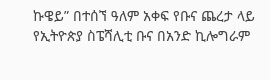ኩዌይ” በተሰኘ ዓለም አቀፍ የቡና ጨረታ ላይ የኢትዮጵያ ስፔሻሊቲ ቡና በአንድ ኪሎግራም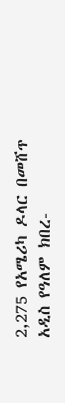2,275 የአሜሪካ ዶላር በመሸጥ አዲስ የዓለም ክበረ-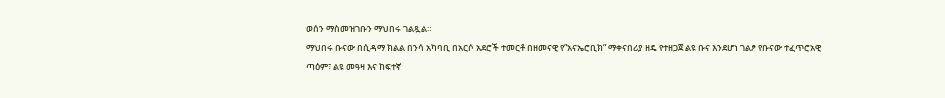ወሰን ማስመዝገቡን ማህበሩ ገልጿል።
ማህበሩ ቡናው በሲዳማ ክልል በንሳ አካባቢ በአርሶ አደሮች ተመርቶ በዘመናዊ የ”አናኤሮቢክ” ማቀናበሪያ ዘዴ የተዘጋጀ ልዩ ቡና እንደሆነ ገልፆ የቡናው ተፈጥሮአዊ ጣዕም፣ ልዩ መዓዛ እና ከፍተኛ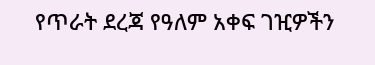የጥራት ደረጃ የዓለም አቀፍ ገዢዎችን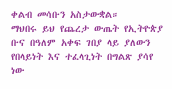ቀልብ መሳቡን አስታውቋል።
ማህበሩ ይህ የጨረታ ውጤት የኢትዮጵያ ቡና በዓለም አቀፍ ገበያ ላይ ያለውን የበላይነት እና ተፈላጊነት በግልጽ ያሳየ ነው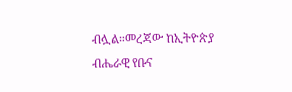ብሏል።መረጃው ከኢትዮጵያ ብሔራዊ የቡና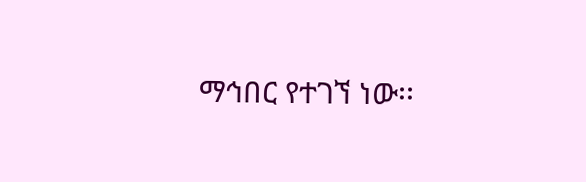ማኅበር የተገኘ ነው፡፡